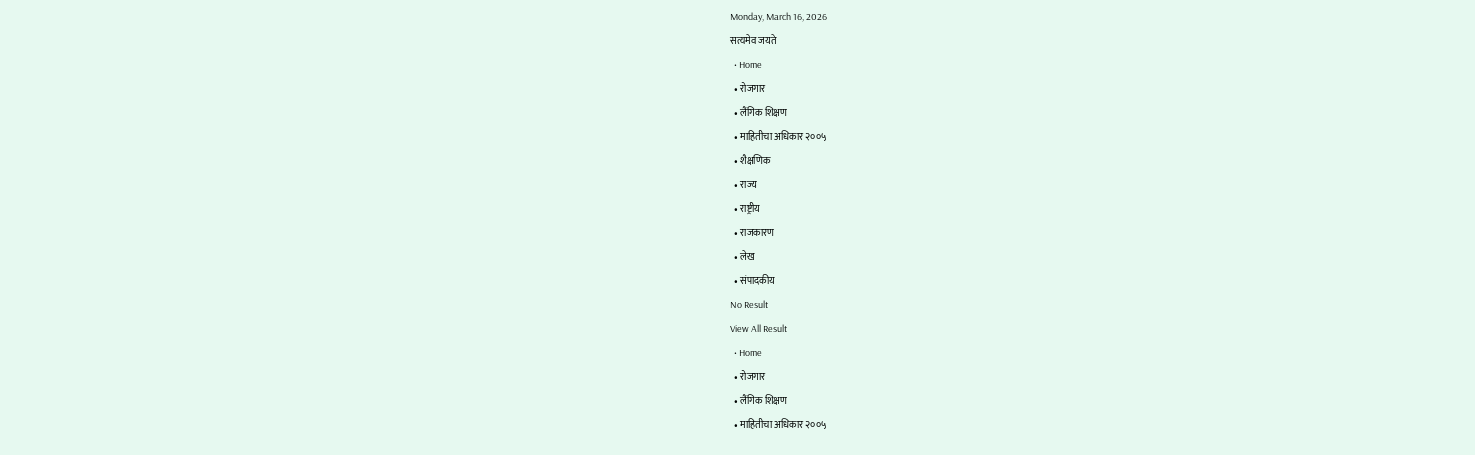Monday, March 16, 2026
सत्यमेव जयते
  • Home
  • रोजगार
  • लैंगिक शिक्षण
  • माहितीचा अधिकार २००५
  • शैक्षणिक
  • राज्य
  • राष्ट्रीय
  • राजकारण
  • लेख
  • संपादकीय
No Result
View All Result
  • Home
  • रोजगार
  • लैंगिक शिक्षण
  • माहितीचा अधिकार २००५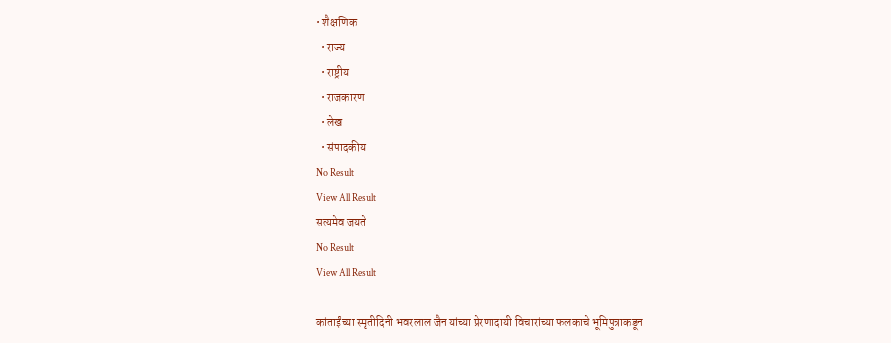• शैक्षणिक
  • राज्य
  • राष्ट्रीय
  • राजकारण
  • लेख
  • संपादकीय
No Result
View All Result
सत्यमेव जयते
No Result
View All Result

कांताईंच्या स्मृतीदिनी भवरलाल जैन यांच्या प्रेरणादायी विचारांच्या फलकाचे भूमिपुत्राकडून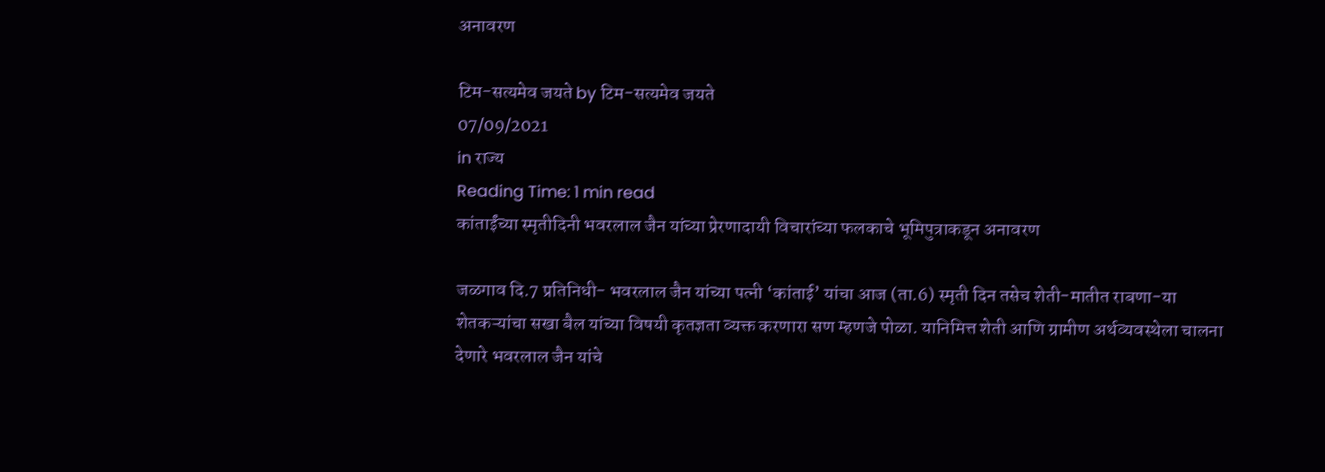अनावरण

टिम-सत्यमेव जयते by टिम-सत्यमेव जयते
07/09/2021
in राज्य
Reading Time: 1 min read
कांताईंच्या स्मृतीदिनी भवरलाल जैन यांच्या प्रेरणादायी विचारांच्या फलकाचे भूमिपुत्राकडून अनावरण

जळगाव दि.7 प्रतिनिधी- भवरलाल जैन यांच्या पत्नी ‘कांताई’ यांचा आज (ता.6) स्मृती दिन तसेच शेती-मातीत राबणा-या शेतकऱ्यांचा सखा बैल यांच्या विषयी कृतज्ञता व्यक्त करणारा सण म्हणजे पोळा. यानिमित्त शेती आणि ग्रामीण अर्थव्यवस्थेला चालना देणारे भवरलाल जैन यांचे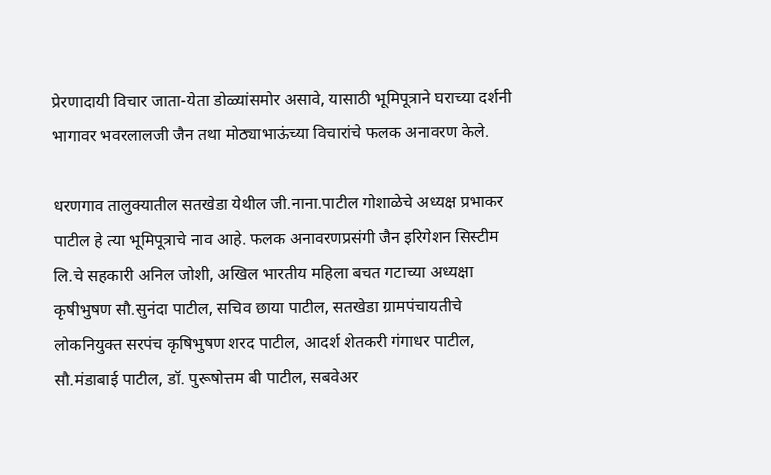प्रेरणादायी विचार जाता-येता डोळ्यांसमोर असावे, यासाठी भूमिपूत्राने घराच्या दर्शनी भागावर भवरलालजी जैन तथा मोठ्याभाऊंच्या विचारांचे फलक अनावरण केले.

धरणगाव तालुक्यातील सतखेडा येथील जी.नाना.पाटील गोशाळेचे अध्यक्ष प्रभाकर पाटील हे त्या भूमिपूत्राचे नाव आहे. फलक अनावरणप्रसंगी जैन इरिगेशन सिस्टीम लि.चे सहकारी अनिल जोशी, अखिल भारतीय महिला बचत गटाच्या अध्यक्षा कृषीभुषण सौ.सुनंदा पाटील, सचिव छाया पाटील, सतखेडा ग्रामपंचायतीचे लोकनियुक्त सरपंच कृषिभुषण शरद पाटील, आदर्श शेतकरी गंगाधर पाटील, सौ.मंडाबाई पाटील, डॉ. पुरूषोत्तम बी पाटील, सबवेअर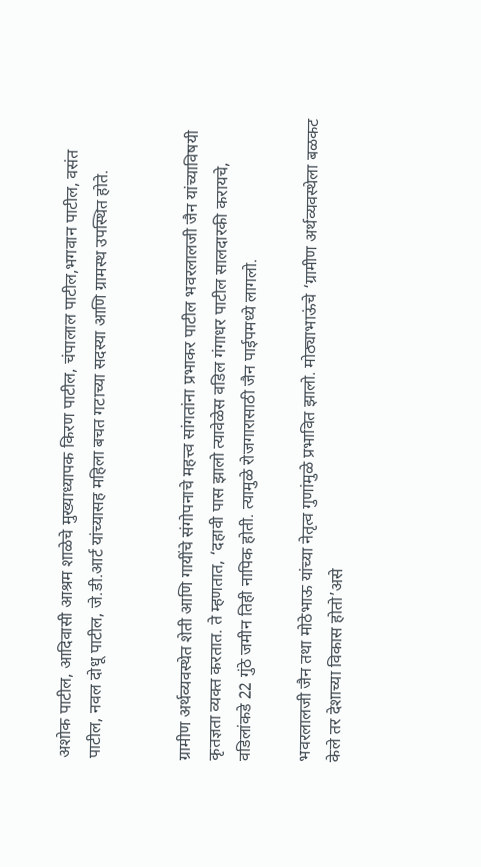अशोक पाटील, आदिवासी आश्रम शाळेचे मुख्याध्यापक किरण पाटील, चंपालाल पाटील,भगवान पाटील, वसंत पाटील, नवल दोधू पाटील, जे.डी.आर्ट यांच्यासह महिला बचत गटाच्या सदस्या आणि ग्रामस्थ उपस्थित होते.


ग्रामीण अर्थव्यवस्थेत शेती आणि गायींचे संगोपनाचे महत्त्व सांगतांना प्रभाकर पाटील भवरलालजी जैन यांच्याविषयी कृतज्ञता व्यक्त करतात. ते म्हणतात, ‘दहावी पास झालो त्यावेळेस वडिल गंगाधर पाटील सालदारकी करायचे, वडिलांकडे 22 गुंठे जमीन तिही नापिक होती. त्यामुळे रोजगारासाठी जैन पाईपमध्ये लागलो.

भवरलालजी जैन तथा मोठेभाऊ यांच्या नेतृत्व गुणांमुळे प्रभावित झालो. मोठ्याभाऊंचे ‘ग्रामीण अर्थव्यवस्थेला बळकट केले तर देशाच्या विकास होतो’असे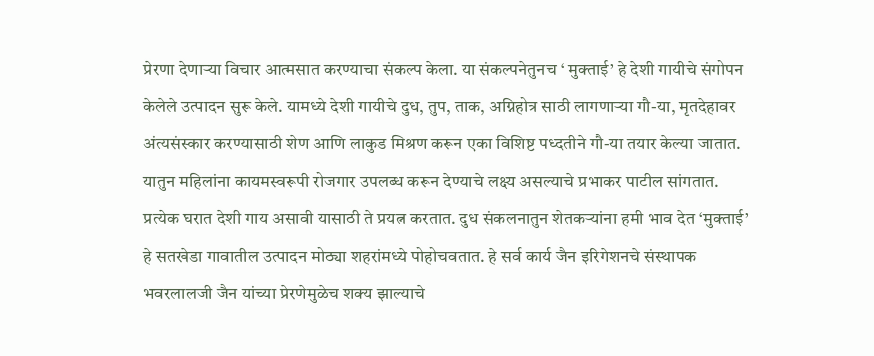प्रेरणा देणाऱ्या विचार आत्मसात करण्याचा संकल्प केला. या संकल्पनेतुनच ‘ मुक्ताई’ हे देशी गायीचे संगोपन केलेले उत्पादन सुरू केले. यामध्ये देशी गायीचे दुध, तुप, ताक, अग्निहोत्र साठी लागणाऱ्या गौ-या, मृतदेहावर अंत्यसंस्कार करण्यासाठी शेण आणि लाकुड मिश्रण करून एका विशिष्ट पध्दतीने गौ-या तयार केल्या जातात. यातुन महिलांना कायमस्वरूपी रोजगार उपलब्ध करून देण्याचे लक्ष्य असल्याचे प्रभाकर पाटील सांगतात. प्रत्येक घरात देशी गाय असावी यासाठी ते प्रयत्न करतात. दुध संकलनातुन शेतकऱ्यांना हमी भाव देत ‘मुक्ताई’ हे सतखेडा गावातील उत्पादन मोठ्या शहरांमध्ये पोहोचवतात. हे सर्व कार्य जैन इरिगेशनचे संस्थापक भवरलालजी जैन यांच्या प्रेरणेमुळेच शक्य झाल्याचे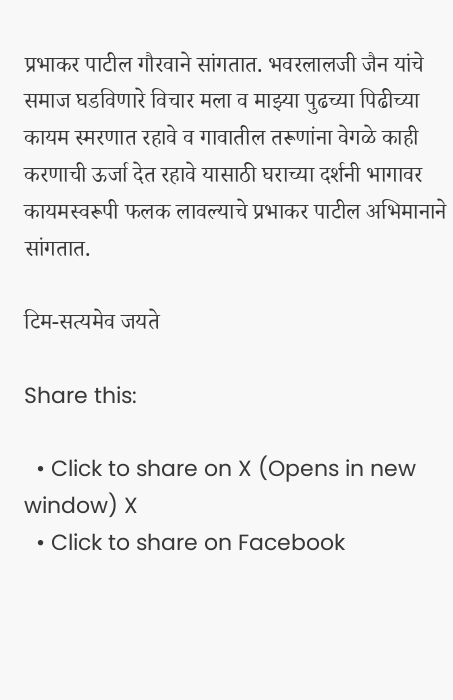प्रभाकर पाटील गौरवाने सांगतात. भवरलालजी जैन यांचे समाज घडविणारे विचार मला व माझ्या पुढच्या पिढीच्या कायम स्मरणात रहावे व गावातील तरूणांना वेगळे काही करणाची ऊर्जा देत रहावे यासाठी घराच्या दर्शनी भागावर कायमस्वरूपी फलक लावल्याचे प्रभाकर पाटील अभिमानाने सांगतात.

टिम-सत्यमेव जयते

Share this:

  • Click to share on X (Opens in new window) X
  • Click to share on Facebook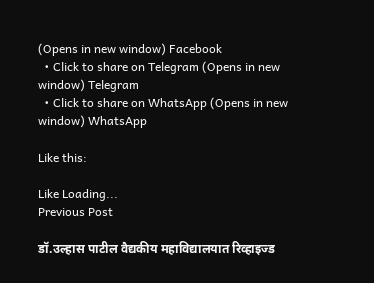(Opens in new window) Facebook
  • Click to share on Telegram (Opens in new window) Telegram
  • Click to share on WhatsApp (Opens in new window) WhatsApp

Like this:

Like Loading...
Previous Post

डॉ.उल्हास पाटील वैद्यकीय महाविद्यालयात रिव्हाइज्ड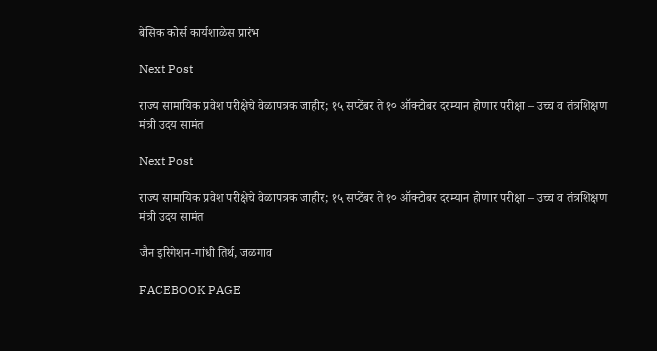बेसिक कोर्स कार्यशाळेस प्रारंभ

Next Post

राज्य सामायिक प्रवेश परीक्षेचे वेळापत्रक जाहीर; १५ सप्टेंबर ते १० ऑक्टोबर दरम्यान होणार परीक्षा – उच्च व तंत्रशिक्षण मंत्री उदय सामंत

Next Post

राज्य सामायिक प्रवेश परीक्षेचे वेळापत्रक जाहीर; १५ सप्टेंबर ते १० ऑक्टोबर दरम्यान होणार परीक्षा – उच्च व तंत्रशिक्षण मंत्री उदय सामंत

जैन इरिगेशन-गांधी तिर्थ, जळगाव

FACEBOOK PAGE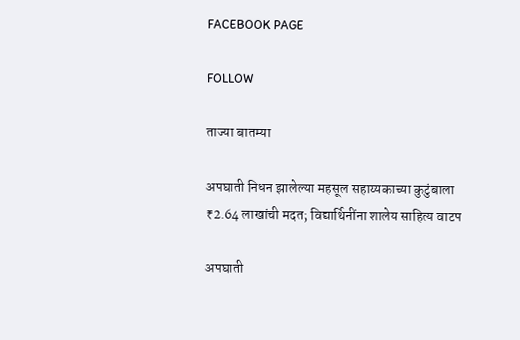FACEBOOK PAGE

FOLLOW

ताज्या बातम्या

अपघाती निधन झालेल्या महसूल सहाय्यकाच्या कुटुंबाला ₹2.64 लाखांची मदत; विद्यार्थिनींना शालेय साहित्य वाटप

अपघाती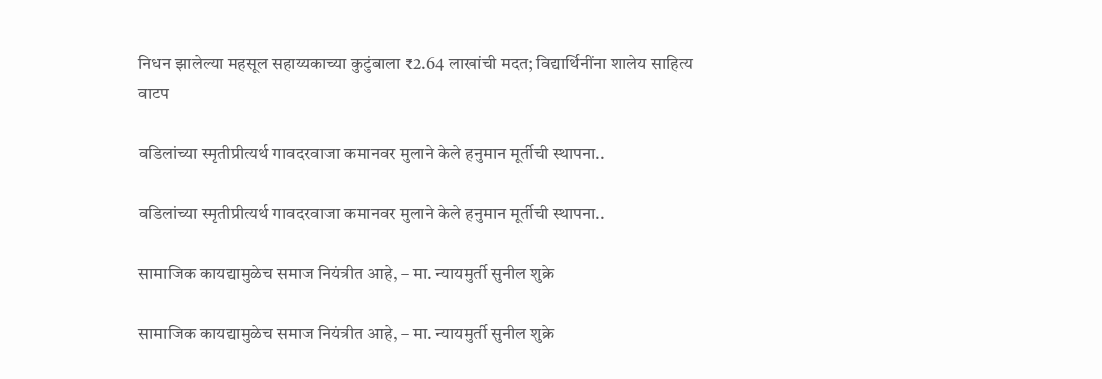निधन झालेल्या महसूल सहाय्यकाच्या कुटुंबाला ₹2.64 लाखांची मदत; विद्यार्थिनींना शालेय साहित्य वाटप

वडिलांच्या स्मृतीप्रीत्यर्थ गावदरवाजा कमानवर मुलाने केले हनुमान मूर्तीची स्थापना..

वडिलांच्या स्मृतीप्रीत्यर्थ गावदरवाजा कमानवर मुलाने केले हनुमान मूर्तीची स्थापना..

सामाजिक कायद्यामुळेच समाज नियंत्रीत आहे, – मा. न्यायमुर्ती सुनील शुक्रे

सामाजिक कायद्यामुळेच समाज नियंत्रीत आहे, – मा. न्यायमुर्ती सुनील शुक्रे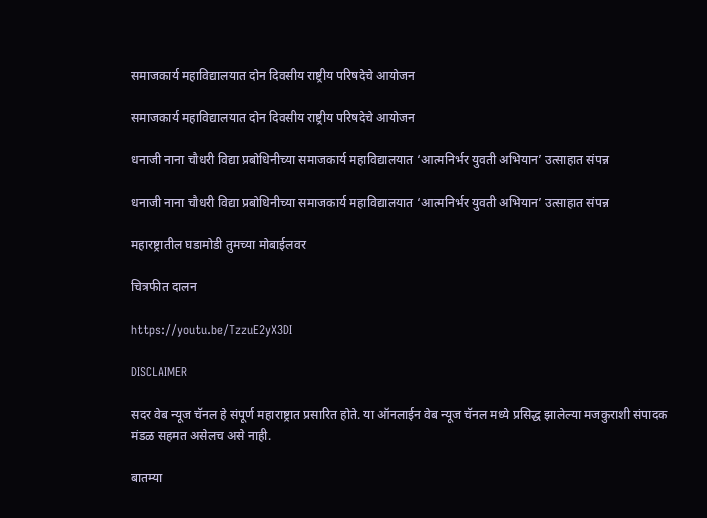समाजकार्य महाविद्यालयात दोन दिवसीय राष्ट्रीय परिषदेचे आयोजन

समाजकार्य महाविद्यालयात दोन दिवसीय राष्ट्रीय परिषदेचे आयोजन

धनाजी नाना चौधरी विद्या प्रबोधिनीच्या समाजकार्य महाविद्यालयात ‘आत्मनिर्भर युवती अभियान’ उत्साहात संपन्न

धनाजी नाना चौधरी विद्या प्रबोधिनीच्या समाजकार्य महाविद्यालयात ‘आत्मनिर्भर युवती अभियान’ उत्साहात संपन्न

महारष्ट्रातील घडामोडी तुमच्या मोबाईलवर

चित्रफीत दालन

https://youtu.be/TzzuE2yX3DI

DISCLAIMER

सदर वेब न्यूज चॅनल हे संपूर्ण महाराष्ट्रात प्रसारित होते. या ऑनलाईन वेब न्यूज चॅनल मध्ये प्रसिद्ध झालेल्या मजकुराशी संपादक मंडळ सहमत असेलच असे नाही.

बातम्या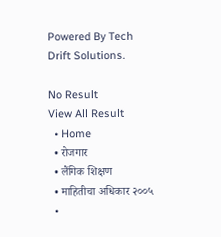Powered By Tech Drift Solutions.

No Result
View All Result
  • Home
  • रोजगार
  • लैंगिक शिक्षण
  • माहितीचा अधिकार २००५
  •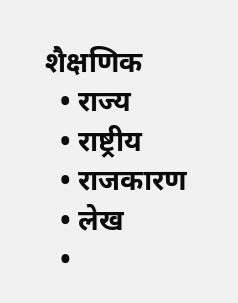शैक्षणिक
  • राज्य
  • राष्ट्रीय
  • राजकारण
  • लेख
  •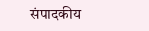संपादकीय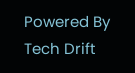Powered By Tech Drift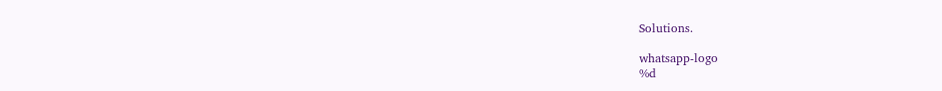Solutions.

whatsapp-logo
%d